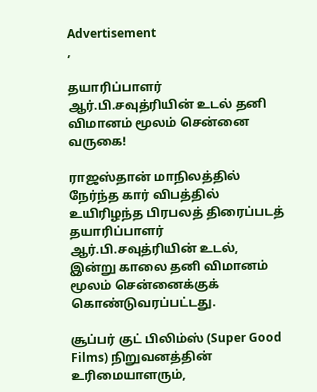Advertisement
,

தயாரிப்பாளர் ஆர்.பி.சவுத்ரியின் உடல் தனி விமானம் மூலம் சென்னை வருகை!

ராஜஸ்தான் மாநிலத்தில் நேர்ந்த கார் விபத்தில் உயிரிழந்த பிரபலத் திரைப்படத் தயாரிப்பாளர் ஆர்.பி.சவுத்ரியின் உடல், இன்று காலை தனி விமானம் மூலம் சென்னைக்குக் கொண்டுவரப்பட்டது.

சூப்பர் குட் பிலிம்ஸ் (Super Good Films) நிறுவனத்தின் உரிமையாளரும்,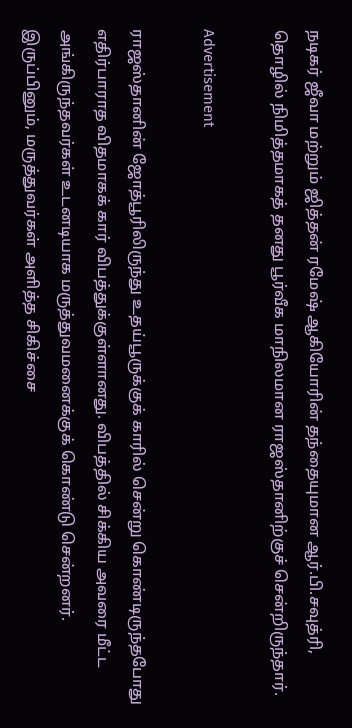நடிகர் ஜீவா மற்றும் ஜித்தன் ரமேஷ் ஆகியோரின் தந்தையுமான ஆர்.பி.சவுத்ரி, தொழில் நிமித்தமாகத் தனது பூர்வீக மாநிலமான ராஜஸ்தானிற்குச் சென்றிருந்தார்.

Advertisement

ராஜஸ்தானின் ஜோத்பூரிலிருந்து உதய்பூருக்குக் காரில் சென்று கொண்டிருந்தபோது எதிர்பாராத விதமாகக் கார் விபத்துக்குள்ளானது. விபத்தில் சிக்கிய அவரை மீட்ட அங்கிருந்தவர்கள் உடனடியாக மருத்துவமனைக்குக் கொண்டு சென்றனர். இருப்பினும், மருத்துவர்கள் அளித்த சிகிச்சை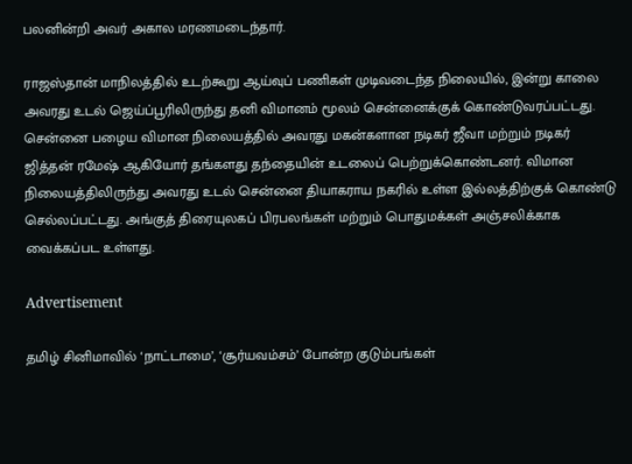பலனின்றி அவர் அகால மரணமடைந்தார்.

ராஜஸ்தான் மாநிலத்தில் உடற்கூறு ஆய்வுப் பணிகள் முடிவடைந்த நிலையில், இன்று காலை அவரது உடல் ஜெய்ப்பூரிலிருந்து தனி விமானம் மூலம் சென்னைக்குக் கொண்டுவரப்பட்டது. சென்னை பழைய விமான நிலையத்தில் அவரது மகன்களான நடிகர் ஜீவா மற்றும் நடிகர் ஜித்தன் ரமேஷ் ஆகியோர் தங்களது தந்தையின் உடலைப் பெற்றுக்கொண்டனர். விமான நிலையத்திலிருந்து அவரது உடல் சென்னை தியாகராய நகரில் உள்ள இல்லத்திற்குக் கொண்டு செல்லப்பட்டது. அங்குத் திரையுலகப் பிரபலங்கள் மற்றும் பொதுமக்கள் அஞ்சலிக்காக வைக்கப்பட உள்ளது.

Advertisement

தமிழ் சினிமாவில் ‘நாட்டாமை’, ‘சூர்யவம்சம்’ போன்ற குடும்பங்கள்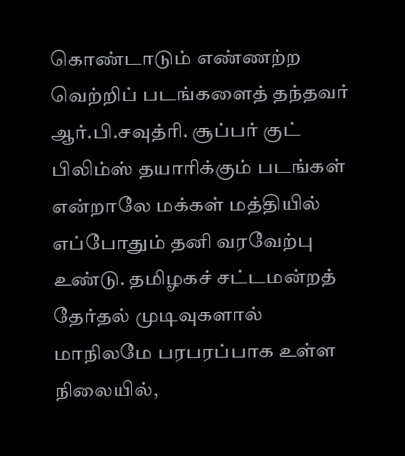கொண்டாடும் எண்ணற்ற வெற்றிப் படங்களைத் தந்தவர் ஆர்.பி.சவுத்ரி. சூப்பர் குட் பிலிம்ஸ் தயாரிக்கும் படங்கள் என்றாலே மக்கள் மத்தியில் எப்போதும் தனி வரவேற்பு உண்டு. தமிழகச் சட்டமன்றத் தேர்தல் முடிவுகளால் மாநிலமே பரபரப்பாக உள்ள நிலையில்,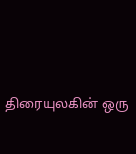திரையுலகின் ஒரு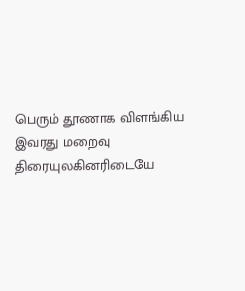பெரும் தூணாக விளங்கிய இவரது மறைவு திரையுலகினரிடையே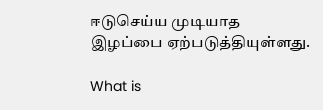ஈடுசெய்ய முடியாத இழப்பை ஏற்படுத்தியுள்ளது.

What is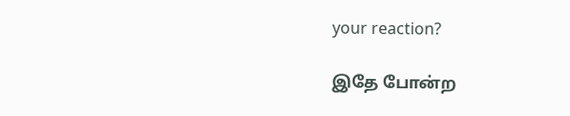your reaction?

இதே போன்ற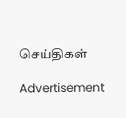செய்திகள்

Advertisement